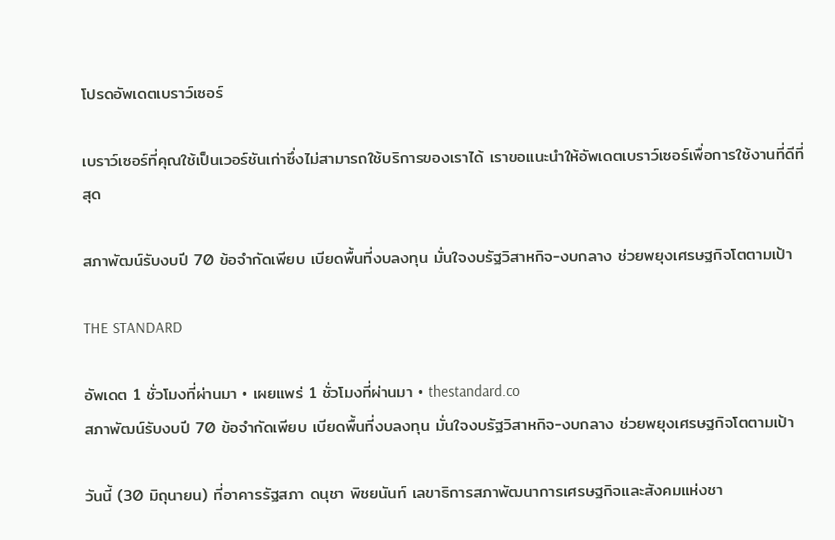โปรดอัพเดตเบราว์เซอร์

เบราว์เซอร์ที่คุณใช้เป็นเวอร์ชันเก่าซึ่งไม่สามารถใช้บริการของเราได้ เราขอแนะนำให้อัพเดตเบราว์เซอร์เพื่อการใช้งานที่ดีที่สุด

สภาพัฒน์รับงบปี 70 ข้อจำกัดเพียบ เบียดพื้นที่งบลงทุน มั่นใจงบรัฐวิสาหกิจ-งบกลาง ช่วยพยุงเศรษฐกิจโตตามเป้า

THE STANDARD

อัพเดต 1 ชั่วโมงที่ผ่านมา • เผยแพร่ 1 ชั่วโมงที่ผ่านมา • thestandard.co
สภาพัฒน์รับงบปี 70 ข้อจำกัดเพียบ เบียดพื้นที่งบลงทุน มั่นใจงบรัฐวิสาหกิจ-งบกลาง ช่วยพยุงเศรษฐกิจโตตามเป้า

วันนี้ (30 มิถุนายน) ที่อาคารรัฐสภา ดนุชา พิชยนันท์ เลขาธิการสภาพัฒนาการเศรษฐกิจและสังคมแห่งชา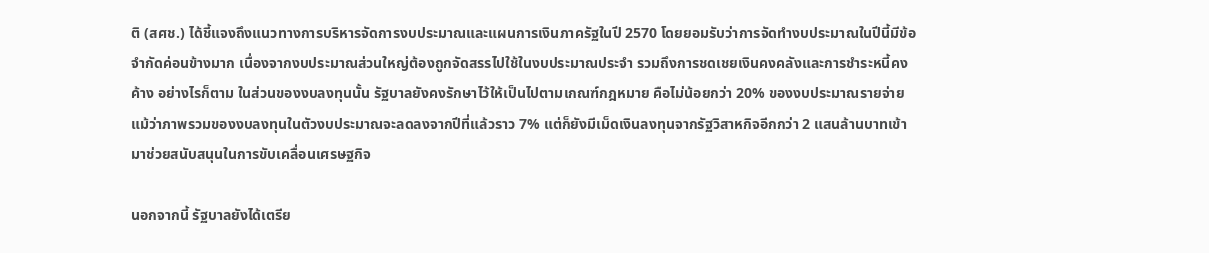ติ (สศช.) ได้ชี้แจงถึงแนวทางการบริหารจัดการงบประมาณและแผนการเงินภาครัฐในปี 2570 โดยยอมรับว่าการจัดทำงบประมาณในปีนี้มีข้อจำกัดค่อนข้างมาก เนื่องจากงบประมาณส่วนใหญ่ต้องถูกจัดสรรไปใช้ในงบประมาณประจำ รวมถึงการชดเชยเงินคงคลังและการชำระหนี้คงค้าง อย่างไรก็ตาม ในส่วนของงบลงทุนนั้น รัฐบาลยังคงรักษาไว้ให้เป็นไปตามเกณฑ์กฎหมาย คือไม่น้อยกว่า 20% ของงบประมาณรายจ่าย แม้ว่าภาพรวมของงบลงทุนในตัวงบประมาณจะลดลงจากปีที่แล้วราว 7% แต่ก็ยังมีเม็ดเงินลงทุนจากรัฐวิสาหกิจอีกกว่า 2 แสนล้านบาทเข้ามาช่วยสนับสนุนในการขับเคลื่อนเศรษฐกิจ

นอกจากนี้ รัฐบาลยังได้เตรีย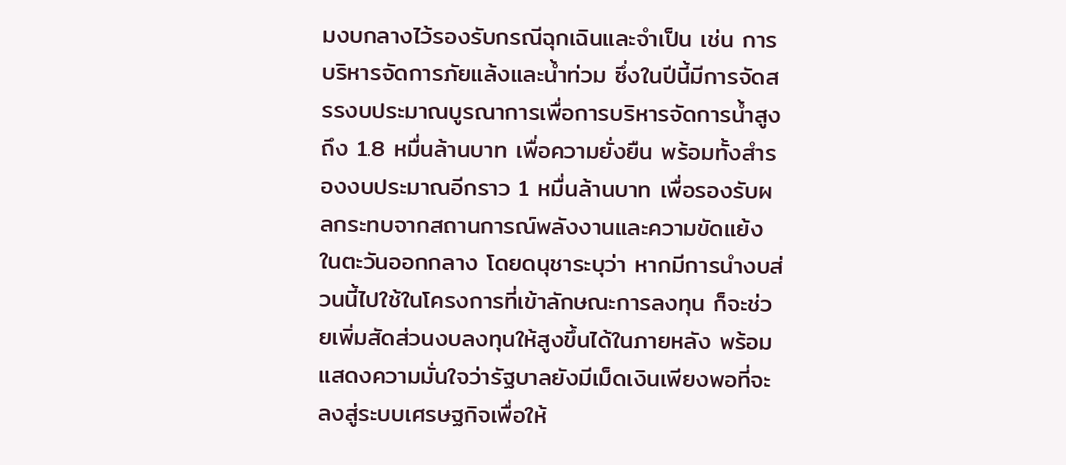มงบกลางไว้รองรับกรณีฉุกเฉินและจำเป็น เช่น การบริหารจัดการภัยแล้งและน้ำท่วม ซึ่งในปีนี้มีการจัดสรรงบประมาณบูรณาการเพื่อการบริหารจัดการน้ำสูงถึง 1.8 หมื่นล้านบาท เพื่อความยั่งยืน พร้อมทั้งสำรองงบประมาณอีกราว 1 หมื่นล้านบาท เพื่อรองรับผลกระทบจากสถานการณ์พลังงานและความขัดแย้งในตะวันออกกลาง โดยดนุชาระบุว่า หากมีการนำงบส่วนนี้ไปใช้ในโครงการที่เข้าลักษณะการลงทุน ก็จะช่วยเพิ่มสัดส่วนงบลงทุนให้สูงขึ้นได้ในภายหลัง พร้อมแสดงความมั่นใจว่ารัฐบาลยังมีเม็ดเงินเพียงพอที่จะลงสู่ระบบเศรษฐกิจเพื่อให้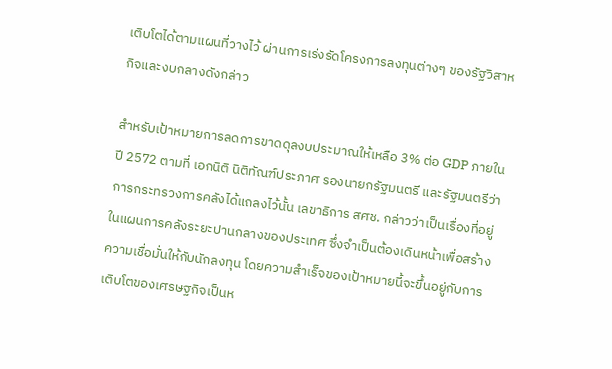เติบโตได้ตามแผนที่วางไว้ ผ่านการเร่งรัดโครงการลงทุนต่างๆ ของรัฐวิสาหกิจและงบกลางดังกล่าว

สำหรับเป้าหมายการลดการขาดดุลงบประมาณให้เหลือ 3% ต่อ GDP ภายในปี 2572 ตามที่ เอกนิติ นิติทัณฑ์ประภาศ รองนายกรัฐมนตรี และรัฐมนตรีว่าการกระทรวงการคลังได้แถลงไว้นั้น เลขาธิการ สศช. กล่าวว่าเป็นเรื่องที่อยู่ในแผนการคลังระยะปานกลางของประเทศ ซึ่งจำเป็นต้องเดินหน้าเพื่อสร้างความเชื่อมั่นให้กับนักลงทุน โดยความสำเร็จของเป้าหมายนี้จะขึ้นอยู่กับการเติบโตของเศรษฐกิจเป็นห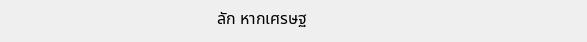ลัก หากเศรษฐ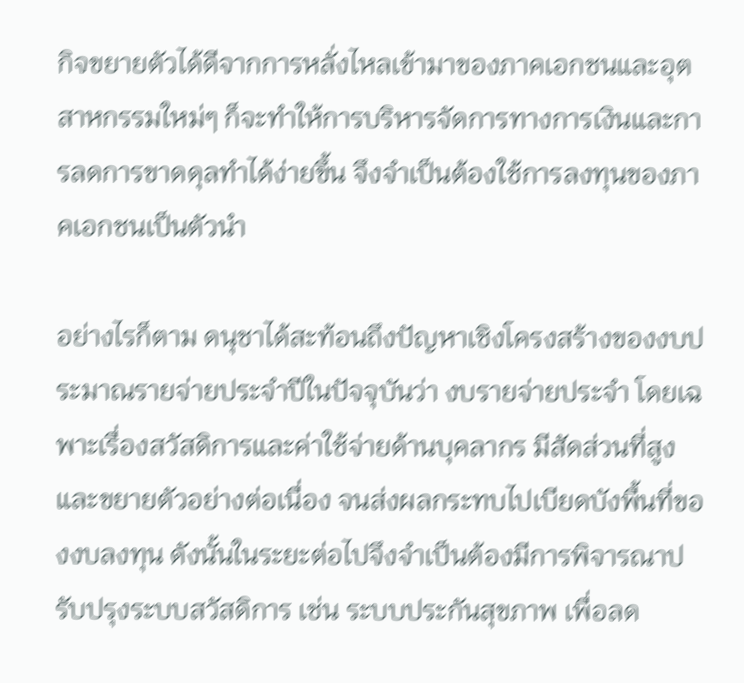กิจขยายตัวได้ดีจากการหลั่งไหลเข้ามาของภาคเอกชนและอุตสาหกรรมใหม่ๆ ก็จะทำให้การบริหารจัดการทางการเงินและการลดการขาดดุลทำได้ง่ายขึ้น จึงจำเป็นต้องใช้การลงทุนของภาคเอกชนเป็นตัวนำ

อย่างไรก็ตาม ดนุชาได้สะท้อนถึงปัญหาเชิงโครงสร้างของงบประมาณรายจ่ายประจำปีในปัจจุบันว่า งบรายจ่ายประจำ โดยเฉพาะเรื่องสวัสดิการและค่าใช้จ่ายด้านบุคลากร มีสัดส่วนที่สูงและขยายตัวอย่างต่อเนื่อง จนส่งผลกระทบไปเบียดบังพื้นที่ของงบลงทุน ดังนั้นในระยะต่อไปจึงจำเป็นต้องมีการพิจารณาปรับปรุงระบบสวัสดิการ เช่น ระบบประกันสุขภาพ เพื่อลด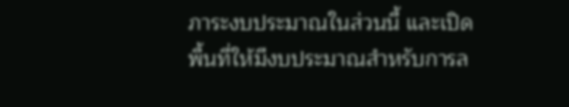ภาระงบประมาณในส่วนนี้ และเปิดพื้นที่ให้มีงบประมาณสำหรับการล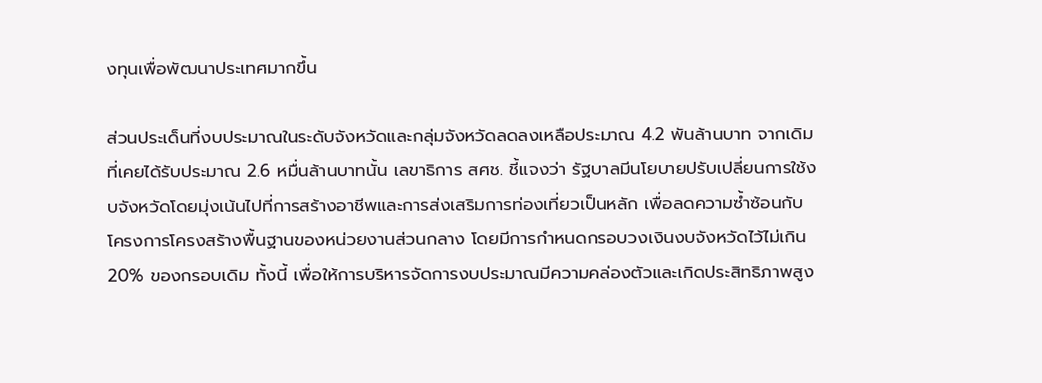งทุนเพื่อพัฒนาประเทศมากขึ้น

ส่วนประเด็นที่งบประมาณในระดับจังหวัดและกลุ่มจังหวัดลดลงเหลือประมาณ 4.2 พันล้านบาท จากเดิมที่เคยได้รับประมาณ 2.6 หมื่นล้านบาทนั้น เลขาธิการ สศช. ชี้แจงว่า รัฐบาลมีนโยบายปรับเปลี่ยนการใช้งบจังหวัดโดยมุ่งเน้นไปที่การสร้างอาชีพและการส่งเสริมการท่องเที่ยวเป็นหลัก เพื่อลดความซ้ำซ้อนกับโครงการโครงสร้างพื้นฐานของหน่วยงานส่วนกลาง โดยมีการกำหนดกรอบวงเงินงบจังหวัดไว้ไม่เกิน 20% ของกรอบเดิม ทั้งนี้ เพื่อให้การบริหารจัดการงบประมาณมีความคล่องตัวและเกิดประสิทธิภาพสูง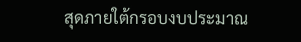สุดภายใต้กรอบงบประมาณ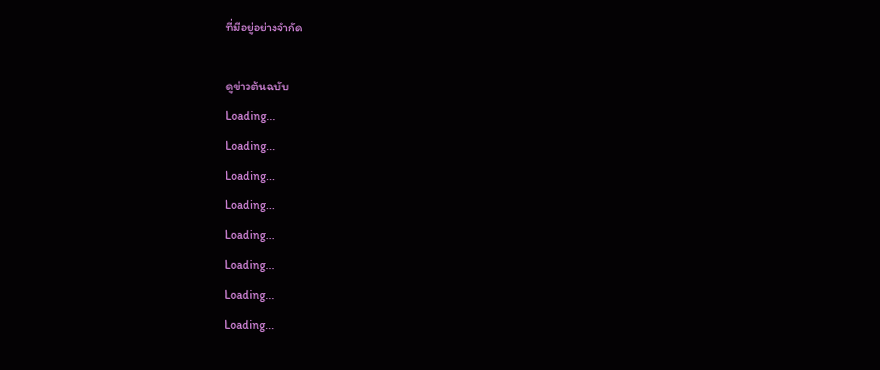ที่มีอยู่อย่างจำกัด

ดูข่าวต้นฉบับ
Loading...
Loading...
Loading...
Loading...
Loading...
Loading...
Loading...
Loading...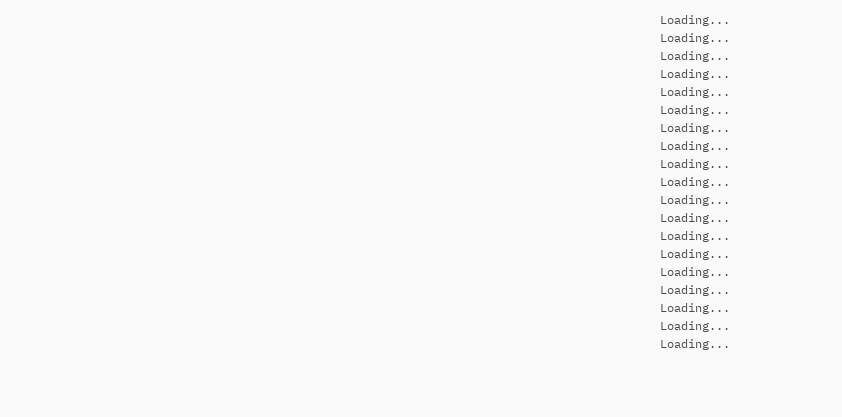Loading...
Loading...
Loading...
Loading...
Loading...
Loading...
Loading...
Loading...
Loading...
Loading...
Loading...
Loading...
Loading...
Loading...
Loading...
Loading...
Loading...
Loading...
Loading...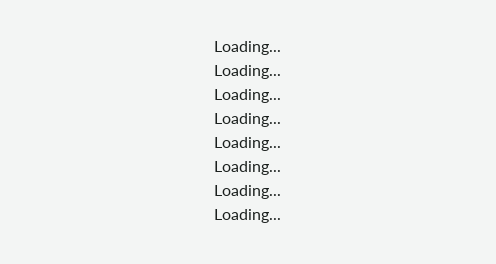Loading...
Loading...
Loading...
Loading...
Loading...
Loading...
Loading...
Loading...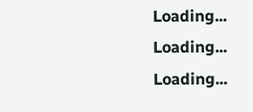Loading...
Loading...
Loading...